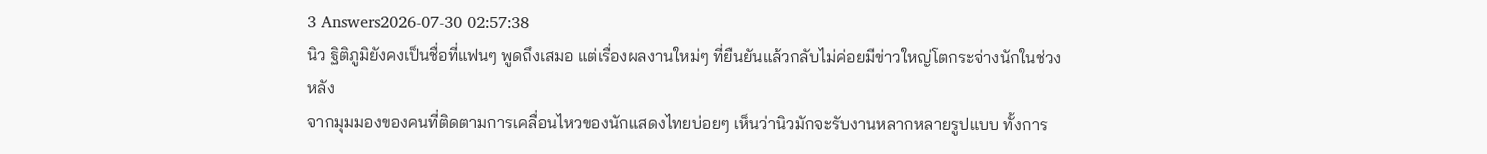3 Answers2026-07-30 02:57:38
นิว ฐิติภูมิยังคงเป็นชื่อที่แฟนๆ พูดถึงเสมอ แต่เรื่องผลงานใหม่ๆ ที่ยืนยันแล้วกลับไม่ค่อยมีข่าวใหญ่โตกระจ่างนักในช่วงหลัง
จากมุมมองของคนที่ติดตามการเคลื่อนไหวของนักแสดงไทยบ่อยๆ เห็นว่านิวมักจะรับงานหลากหลายรูปแบบ ทั้งการ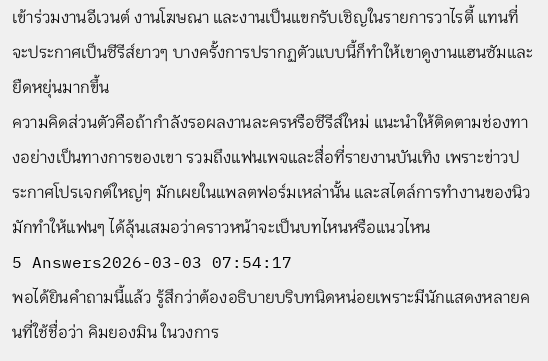เข้าร่วมงานอีเวนต์ งานโฆษณา และงานเป็นแขกรับเชิญในรายการวาไรตี้ แทนที่จะประกาศเป็นซีรีส์ยาวๆ บางครั้งการปรากฏตัวแบบนี้ก็ทำให้เขาดูงานแฮนซัมและยืดหยุ่นมากขึ้น
ความคิดส่วนตัวคือถ้ากำลังรอผลงานละครหรือซีรีส์ใหม่ แนะนำให้ติดตามช่องทางอย่างเป็นทางการของเขา รวมถึงแฟนเพจและสื่อที่รายงานบันเทิง เพราะข่าวประกาศโปรเจกต์ใหญ่ๆ มักเผยในแพลตฟอร์มเหล่านั้น และสไตล์การทำงานของนิวมักทำให้แฟนๆ ได้ลุ้นเสมอว่าคราวหน้าจะเป็นบทไหนหรือแนวไหน
5 Answers2026-03-03 07:54:17
พอได้ยินคำถามนี้แล้ว รู้สึกว่าต้องอธิบายบริบทนิดหน่อยเพราะมีนักแสดงหลายคนที่ใช้ชื่อว่า คิมยองมิน ในวงการ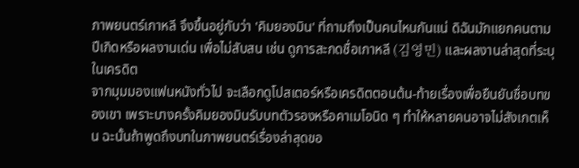ภาพยนตร์เกาหลี จึงขึ้นอยู่กับว่า 'คิมยองมิน' ที่ถามถึงเป็นคนไหนกันแน่ ดิฉันมักแยกคนตามปีเกิดหรือผลงานเด่น เพื่อไม่สับสน เช่น ดูการสะกดชื่อเกาหลี (김영민) และผลงานล่าสุดที่ระบุในเครดิต
จากมุมมองแฟนหนังทั่วไป จะเลือกดูโปสเตอร์หรือเครดิตตอนต้น-ท้ายเรื่องเพื่อยืนยันชื่อบทของเขา เพราะบางครั้งคิมยองมินรับบทตัวรองหรือคาเมโอนิด ๆ ทำให้หลายคนอาจไม่สังเกตเห็น ฉะนั้นถ้าพูดถึงบทในภาพยนตร์เรื่องล่าสุดขอ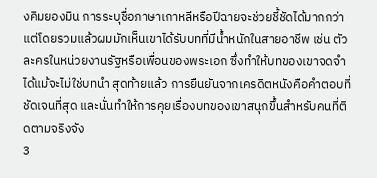งคิมยองมิน การระบุชื่อภาษาเกาหลีหรือปีฉายจะช่วยชี้ชัดได้มากกว่า แต่โดยรวมแล้วผมมักเห็นเขาได้รับบทที่มีน้ำหนักในสายอาชีพ เช่น ตัวละครในหน่วยงานรัฐหรือเพื่อนของพระเอก ซึ่งทำให้บทของเขาจดจำได้แม้จะไม่ใช่บทนำ สุดท้ายแล้ว การยืนยันจากเครดิตหนังคือคำตอบที่ชัดเจนที่สุด และนั่นทำให้การคุยเรื่องบทของเขาสนุกขึ้นสำหรับคนที่ติดตามจริงจัง
3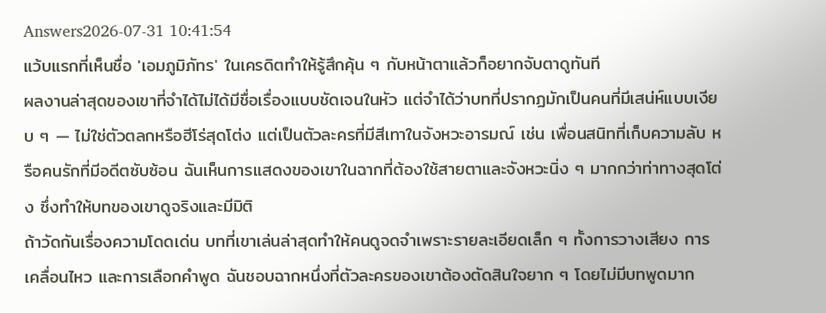Answers2026-07-31 10:41:54
แว้บแรกที่เห็นชื่อ 'เอมภูมิภัทร' ในเครดิตทำให้รู้สึกคุ้น ๆ กับหน้าตาแล้วก็อยากจับตาดูทันที
ผลงานล่าสุดของเขาที่จำได้ไม่ได้มีชื่อเรื่องแบบชัดเจนในหัว แต่จำได้ว่าบทที่ปรากฏมักเป็นคนที่มีเสน่ห์แบบเงียบ ๆ — ไม่ใช่ตัวตลกหรือฮีโร่สุดโต่ง แต่เป็นตัวละครที่มีสีเทาในจังหวะอารมณ์ เช่น เพื่อนสนิทที่เก็บความลับ หรือคนรักที่มีอดีตซับซ้อน ฉันเห็นการแสดงของเขาในฉากที่ต้องใช้สายตาและจังหวะนิ่ง ๆ มากกว่าท่าทางสุดโต่ง ซึ่งทำให้บทของเขาดูจริงและมีมิติ
ถ้าวัดกันเรื่องความโดดเด่น บทที่เขาเล่นล่าสุดทำให้คนดูจดจำเพราะรายละเอียดเล็ก ๆ ทั้งการวางเสียง การเคลื่อนไหว และการเลือกคำพูด ฉันชอบฉากหนึ่งที่ตัวละครของเขาต้องตัดสินใจยาก ๆ โดยไม่มีบทพูดมาก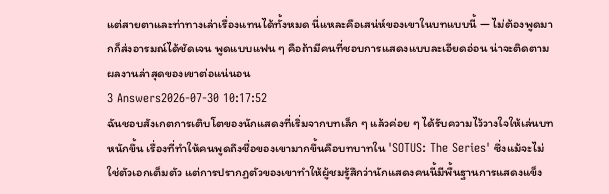แต่สายตาและท่าทางเล่าเรื่องแทนได้ทั้งหมด นี่แหละคือเสน่ห์ของเขาในบทแบบนี้ — ไม่ต้องพูดมากก็ส่งอารมณ์ได้ชัดเจน พูดแบบแฟน ๆ คือถ้ามีคนที่ชอบการแสดงแบบละเอียดอ่อน น่าจะติดตามผลงานล่าสุดของเขาต่อแน่นอน
3 Answers2026-07-30 10:17:52
ฉันชอบสังเกตการเติบโตของนักแสดงที่เริ่มจากบทเล็ก ๆ แล้วค่อย ๆ ได้รับความไว้วางใจให้เล่นบทหนักขึ้น เรื่องที่ทำให้คนพูดถึงชื่อของเขามากขึ้นคือบทบาทใน 'SOTUS: The Series' ซึ่งแม้จะไม่ใช่ตัวเอกเต็มตัว แต่การปรากฏตัวของเขาทำให้ผู้ชมรู้สึกว่านักแสดงคนนี้มีพื้นฐานการแสดงแข็ง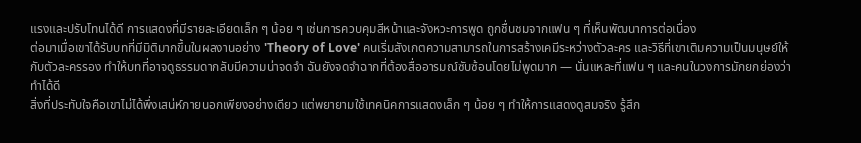แรงและปรับโทนได้ดี การแสดงที่มีรายละเอียดเล็ก ๆ น้อย ๆ เช่นการควบคุมสีหน้าและจังหวะการพูด ถูกชื่นชมจากแฟน ๆ ที่เห็นพัฒนาการต่อเนื่อง
ต่อมาเมื่อเขาได้รับบทที่มีมิติมากขึ้นในผลงานอย่าง 'Theory of Love' คนเริ่มสังเกตความสามารถในการสร้างเคมีระหว่างตัวละคร และวิธีที่เขาเติมความเป็นมนุษย์ให้กับตัวละครรอง ทำให้บทที่อาจดูธรรมดากลับมีความน่าจดจำ ฉันยังจดจำฉากที่ต้องสื่ออารมณ์ซับซ้อนโดยไม่พูดมาก — นั่นแหละที่แฟน ๆ และคนในวงการมักยกย่องว่าทำได้ดี
สิ่งที่ประทับใจคือเขาไม่ได้พึ่งเสน่ห์ภายนอกเพียงอย่างเดียว แต่พยายามใช้เทคนิคการแสดงเล็ก ๆ น้อย ๆ ทำให้การแสดงดูสมจริง รู้สึก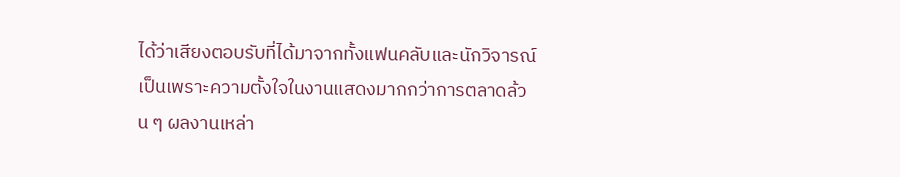ได้ว่าเสียงตอบรับที่ได้มาจากทั้งแฟนคลับและนักวิจารณ์เป็นเพราะความตั้งใจในงานแสดงมากกว่าการตลาดล้วน ๆ ผลงานเหล่า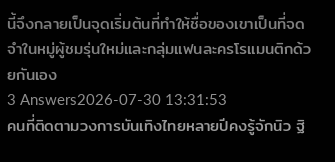นี้จึงกลายเป็นจุดเริ่มต้นที่ทำให้ชื่อของเขาเป็นที่จดจำในหมู่ผู้ชมรุ่นใหม่และกลุ่มแฟนละครโรแมนติกด้วยกันเอง
3 Answers2026-07-30 13:31:53
คนที่ติดตามวงการบันเทิงไทยหลายปีคงรู้จักนิว ฐิ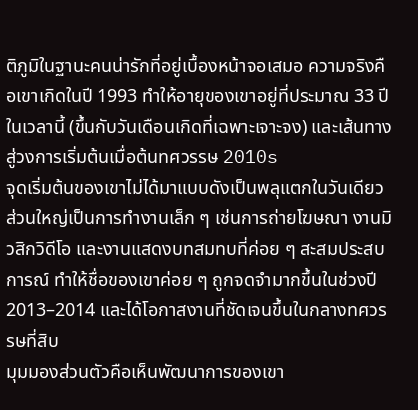ติภูมิในฐานะคนน่ารักที่อยู่เบื้องหน้าจอเสมอ ความจริงคือเขาเกิดในปี 1993 ทำให้อายุของเขาอยู่ที่ประมาณ 33 ปีในเวลานี้ (ขึ้นกับวันเดือนเกิดที่เฉพาะเจาะจง) และเส้นทางสู่วงการเริ่มต้นเมื่อต้นทศวรรษ 2010s
จุดเริ่มต้นของเขาไม่ได้มาแบบดังเป็นพลุแตกในวันเดียว ส่วนใหญ่เป็นการทำงานเล็ก ๆ เช่นการถ่ายโฆษณา งานมิวสิกวิดีโอ และงานแสดงบทสมทบที่ค่อย ๆ สะสมประสบการณ์ ทำให้ชื่อของเขาค่อย ๆ ถูกจดจำมากขึ้นในช่วงปี 2013–2014 และได้โอกาสงานที่ชัดเจนขึ้นในกลางทศวรรษที่สิบ
มุมมองส่วนตัวคือเห็นพัฒนาการของเขา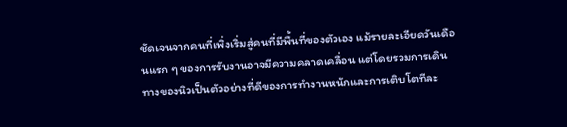ชัดเจนจากคนที่เพิ่งเริ่มสู่คนที่มีพื้นที่ของตัวเอง แม้รายละเอียดวันเดือนแรก ๆ ของการรับงานอาจมีความคลาดเคลื่อน แต่โดยรวมการเดินทางของนิวเป็นตัวอย่างที่ดีของการทำงานหนักและการเติบโตทีละ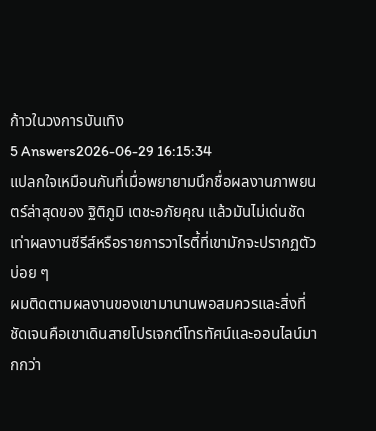ก้าวในวงการบันเทิง
5 Answers2026-06-29 16:15:34
แปลกใจเหมือนกันที่เมื่อพยายามนึกชื่อผลงานภาพยนตร์ล่าสุดของ ฐิติภูมิ เตชะอภัยคุณ แล้วมันไม่เด่นชัดเท่าผลงานซีรีส์หรือรายการวาไรตี้ที่เขามักจะปรากฏตัวบ่อย ๆ
ผมติดตามผลงานของเขามานานพอสมควรและสิ่งที่ชัดเจนคือเขาเดินสายโปรเจกต์โทรทัศน์และออนไลน์มากกว่า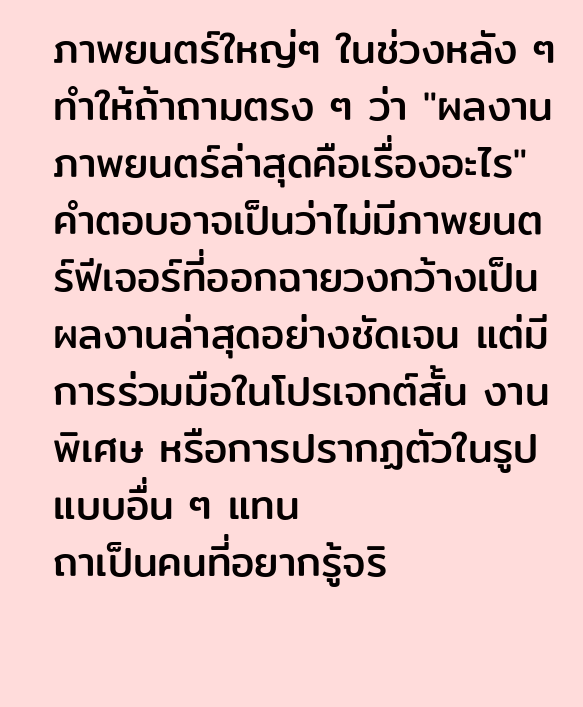ภาพยนตร์ใหญ่ๆ ในช่วงหลัง ๆ ทำให้ถ้าถามตรง ๆ ว่า "ผลงานภาพยนตร์ล่าสุดคือเรื่องอะไร" คำตอบอาจเป็นว่าไม่มีภาพยนตร์ฟีเจอร์ที่ออกฉายวงกว้างเป็นผลงานล่าสุดอย่างชัดเจน แต่มีการร่วมมือในโปรเจกต์สั้น งานพิเศษ หรือการปรากฏตัวในรูปแบบอื่น ๆ แทน
ถาเป็นคนที่อยากรู้จริ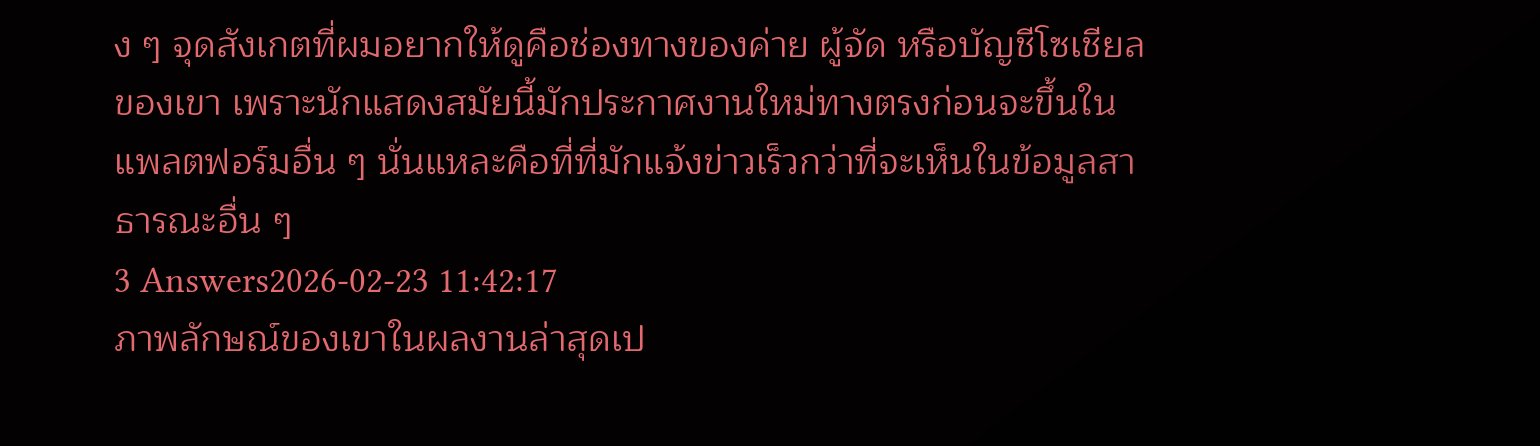ง ๆ จุดสังเกตที่ผมอยากให้ดูคือช่องทางของค่าย ผู้จัด หรือบัญชีโซเชียลของเขา เพราะนักแสดงสมัยนี้มักประกาศงานใหม่ทางตรงก่อนจะขึ้นในแพลตฟอร์มอื่น ๆ นั่นแหละคือที่ที่มักแจ้งข่าวเร็วกว่าที่จะเห็นในข้อมูลสาธารณะอื่น ๆ
3 Answers2026-02-23 11:42:17
ภาพลักษณ์ของเขาในผลงานล่าสุดเป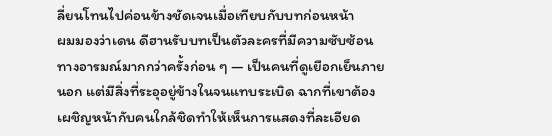ลี่ยนโทนไปค่อนข้างชัดเจนเมื่อเทียบกับบทก่อนหน้า
ผมมองว่าเดน ดีฮานรับบทเป็นตัวละครที่มีความซับซ้อนทางอารมณ์มากกว่าครั้งก่อน ๆ — เป็นคนที่ดูเยือกเย็นภายนอก แต่มีสิ่งที่ระอุอยู่ข้างในจนแทบระเบิด ฉากที่เขาต้องเผชิญหน้ากับคนใกล้ชิดทำให้เห็นการแสดงที่ละเอียด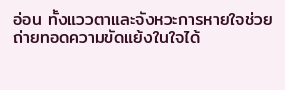อ่อน ทั้งแววตาและจังหวะการหายใจช่วยถ่ายทอดความขัดแย้งในใจได้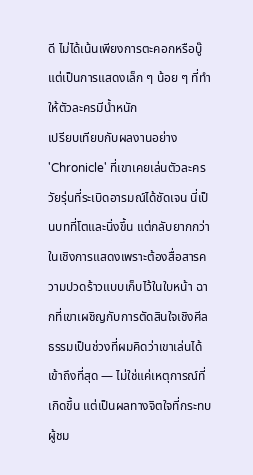ดี ไม่ได้เน้นเพียงการตะคอกหรือบู๊แต่เป็นการแสดงเล็ก ๆ น้อย ๆ ที่ทำให้ตัวละครมีน้ำหนัก
เปรียบเทียบกับผลงานอย่าง 'Chronicle' ที่เขาเคยเล่นตัวละครวัยรุ่นที่ระเบิดอารมณ์ได้ชัดเจน นี่เป็นบทที่โตและนิ่งขึ้น แต่กลับยากกว่าในเชิงการแสดงเพราะต้องสื่อสารความปวดร้าวแบบเก็บไว้ในใบหน้า ฉากที่เขาเผชิญกับการตัดสินใจเชิงศีลธรรมเป็นช่วงที่ผมคิดว่าเขาเล่นได้เข้าถึงที่สุด — ไม่ใช่แค่เหตุการณ์ที่เกิดขึ้น แต่เป็นผลทางจิตใจที่กระทบผู้ชม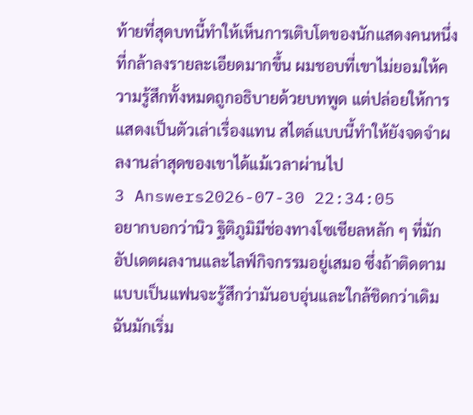ท้ายที่สุดบทนี้ทำให้เห็นการเติบโตของนักแสดงคนหนึ่งที่กล้าลงรายละเอียดมากขึ้น ผมชอบที่เขาไม่ยอมให้ความรู้สึกทั้งหมดถูกอธิบายด้วยบทพูด แต่ปล่อยให้การแสดงเป็นตัวเล่าเรื่องแทน สไตล์แบบนี้ทำให้ยังจดจำผลงานล่าสุดของเขาได้แม้เวลาผ่านไป
3 Answers2026-07-30 22:34:05
อยากบอกว่านิว ฐิติภูมิมีช่องทางโซเชียลหลัก ๆ ที่มักอัปเดตผลงานและไลฟ์กิจกรรมอยู่เสมอ ซึ่งถ้าติดตามแบบเป็นแฟนจะรู้สึกว่ามันอบอุ่นและใกล้ชิดกว่าเดิม
ฉันมักเริ่ม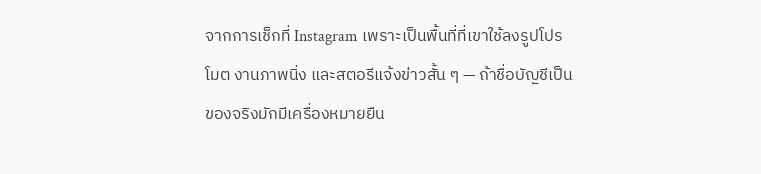จากการเช็กที่ Instagram เพราะเป็นพื้นที่ที่เขาใช้ลงรูปโปรโมต งานภาพนิ่ง และสตอรีแจ้งข่าวสั้น ๆ — ถ้าชื่อบัญชีเป็นของจริงมักมีเครื่องหมายยืน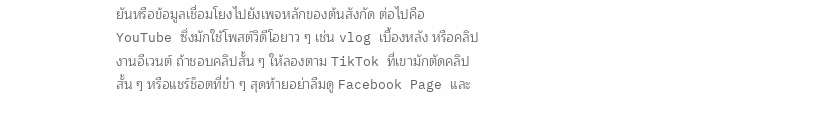ยันหรือข้อมูลเชื่อมโยงไปยังเพจหลักของต้นสังกัด ต่อไปคือ YouTube ซึ่งมักใช้โพสต์วิดีโอยาว ๆ เช่น vlog เบื้องหลัง หรือคลิปงานอีเวนต์ ถ้าชอบคลิปสั้น ๆ ให้ลองตาม TikTok ที่เขามักตัดคลิปสั้น ๆ หรือแชร์ช็อตที่ขำ ๆ สุดท้ายอย่าลืมดู Facebook Page และ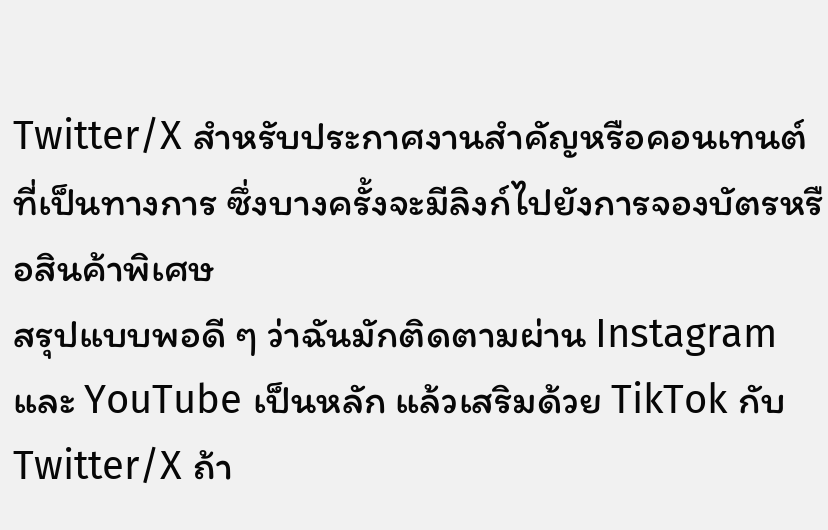Twitter/X สำหรับประกาศงานสำคัญหรือคอนเทนต์ที่เป็นทางการ ซึ่งบางครั้งจะมีลิงก์ไปยังการจองบัตรหรือสินค้าพิเศษ
สรุปแบบพอดี ๆ ว่าฉันมักติดตามผ่าน Instagram และ YouTube เป็นหลัก แล้วเสริมด้วย TikTok กับ Twitter/X ถ้า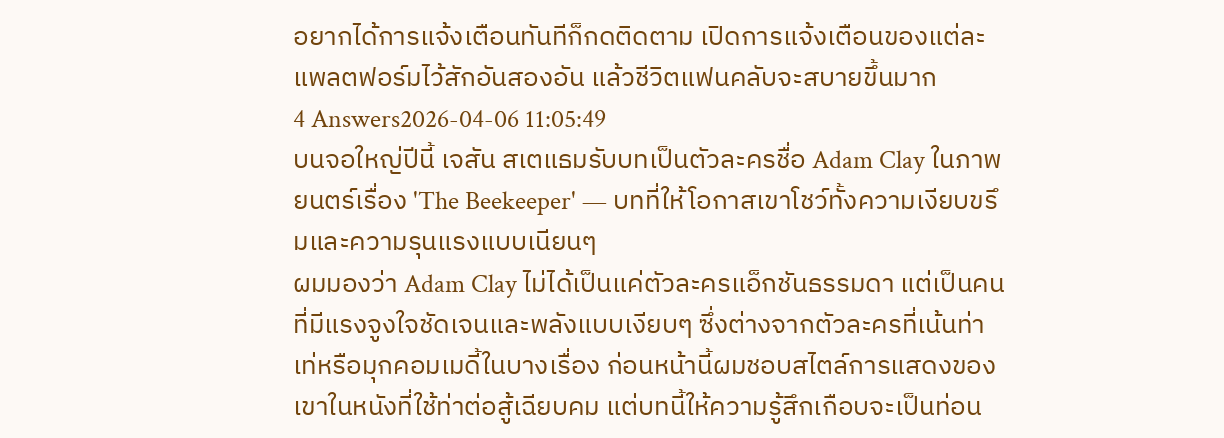อยากได้การแจ้งเตือนทันทีก็กดติดตาม เปิดการแจ้งเตือนของแต่ละแพลตฟอร์มไว้สักอันสองอัน แล้วชีวิตแฟนคลับจะสบายขึ้นมาก
4 Answers2026-04-06 11:05:49
บนจอใหญ่ปีนี้ เจสัน สเตแธมรับบทเป็นตัวละครชื่อ Adam Clay ในภาพยนตร์เรื่อง 'The Beekeeper' — บทที่ให้โอกาสเขาโชว์ทั้งความเงียบขรึมและความรุนแรงแบบเนียนๆ
ผมมองว่า Adam Clay ไม่ได้เป็นแค่ตัวละครแอ็กชันธรรมดา แต่เป็นคนที่มีแรงจูงใจชัดเจนและพลังแบบเงียบๆ ซึ่งต่างจากตัวละครที่เน้นท่าเท่หรือมุกคอมเมดี้ในบางเรื่อง ก่อนหน้านี้ผมชอบสไตล์การแสดงของเขาในหนังที่ใช้ท่าต่อสู้เฉียบคม แต่บทนี้ให้ความรู้สึกเกือบจะเป็นท่อน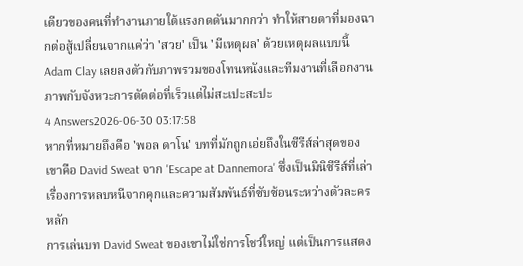เดียวของคนที่ทำงานภายใต้แรงกดดันมากกว่า ทำให้สายตาที่มองฉากต่อสู้เปลี่ยนจากแค่ว่า 'สวย' เป็น 'มีเหตุผล' ด้วยเหตุผลแบบนี้ Adam Clay เลยลงตัวกับภาพรวมของโทนหนังและทีมงานที่เลือกงานภาพกับจังหวะการตัดต่อที่เร็วแต่ไม่สะเปะสะปะ
4 Answers2026-06-30 03:17:58
หากที่หมายถึงคือ 'พอล ดาโน' บทที่มักถูกเอ่ยถึงในซีรีส์ล่าสุดของเขาคือ David Sweat จาก 'Escape at Dannemora' ซึ่งเป็นมินิซีรีส์ที่เล่าเรื่องการหลบหนีจากคุกและความสัมพันธ์ที่ซับซ้อนระหว่างตัวละครหลัก
การเล่นบท David Sweat ของเขาไม่ใช่การโชว์ใหญ่ แต่เป็นการแสดง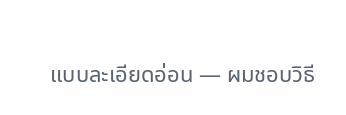แบบละเอียดอ่อน — ผมชอบวิธี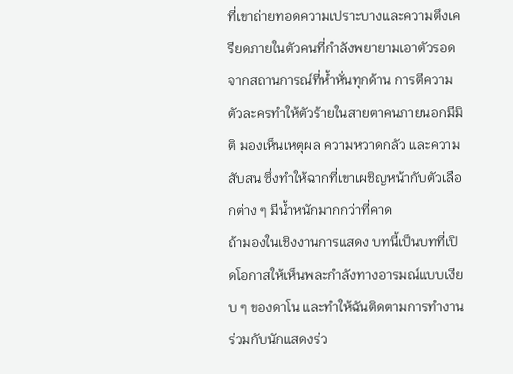ที่เขาถ่ายทอดความเปราะบางและความตึงเครียดภายในตัวคนที่กำลังพยายามเอาตัวรอดจากสถานการณ์ที่ห้ำหั่นทุกด้าน การตีความตัวละครทำให้ตัวร้ายในสายตาคนภายนอกมีมิติ มองเห็นเหตุผล ความหวาดกลัว และความสับสน ซึ่งทำให้ฉากที่เขาเผชิญหน้ากับตัวเลือกต่าง ๆ มีน้ำหนักมากกว่าที่คาด
ถ้ามองในเชิงงานการแสดง บทนี้เป็นบทที่เปิดโอกาสให้เห็นพละกำลังทางอารมณ์แบบเงียบ ๆ ของดาโน และทำให้ฉันติดตามการทำงานร่วมกับนักแสดงร่ว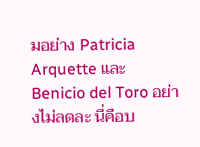มอย่าง Patricia Arquette และ Benicio del Toro อย่างไม่ลดละ นี่คือบ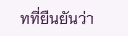ทที่ยืนยันว่า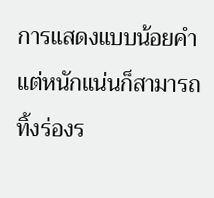การแสดงแบบน้อยคำแต่หนักแน่นก็สามารถทิ้งร่องร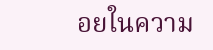อยในความ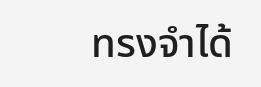ทรงจำได้